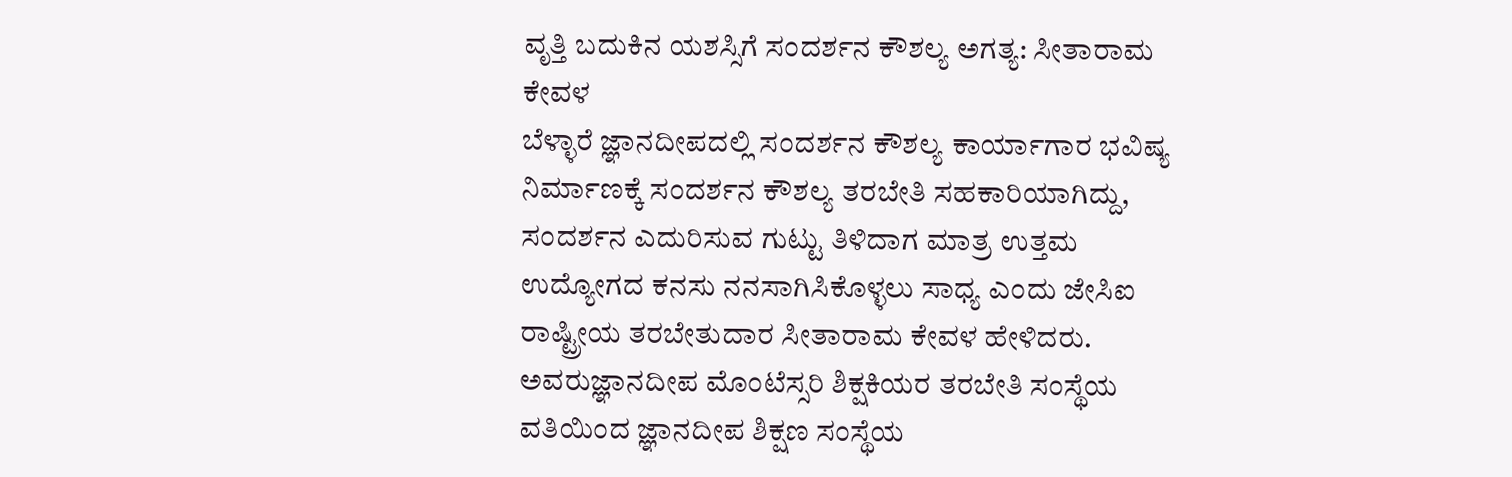ವೃತ್ತಿ ಬದುಕಿನ ಯಶಸ್ಸಿಗೆ ಸಂದರ್ಶನ ಕೌಶಲ್ಯ ಅಗತ್ಯ: ಸೀತಾರಾಮ ಕೇವಳ
ಬೆಳ್ಳಾರೆ ಜ್ಞಾನದೀಪದಲ್ಲಿ ಸಂದರ್ಶನ ಕೌಶಲ್ಯ ಕಾರ್ಯಾಗಾರ ಭವಿಷ್ಯ ನಿರ್ಮಾಣಕ್ಕೆ ಸಂದರ್ಶನ ಕೌಶಲ್ಯ ತರಬೇತಿ ಸಹಕಾರಿಯಾಗಿದ್ದು, ಸಂದರ್ಶನ ಎದುರಿಸುವ ಗುಟ್ಟು ತಿಳಿದಾಗ ಮಾತ್ರ ಉತ್ತಮ ಉದ್ಯೋಗದ ಕನಸು ನನಸಾಗಿಸಿಕೊಳ್ಳಲು ಸಾಧ್ಯ ಎಂದು ಜೇಸಿಐ ರಾಷ್ಟ್ರೀಯ ತರಬೇತುದಾರ ಸೀತಾರಾಮ ಕೇವಳ ಹೇಳಿದರು. ಅವರುಜ್ಞಾನದೀಪ ಮೊಂಟೆಸ್ಸರಿ ಶಿಕ್ಷಕಿಯರ ತರಬೇತಿ ಸಂಸ್ಥೆಯ ವತಿಯಿಂದ ಜ್ಞಾನದೀಪ ಶಿಕ್ಷಣ ಸಂಸ್ಥೆಯ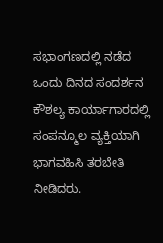ಸಭಾಂಗಣದಲ್ಲಿ ನಡೆದ ಒಂದು ದಿನದ ಸಂದರ್ಶನ ಕೌಶಲ್ಯ ಕಾರ್ಯಾಗಾರದಲ್ಲಿ ಸಂಪನ್ಮೂಲ ವ್ಯಕ್ತಿಯಾಗಿ ಭಾಗವಹಿಸಿ ತರಬೇತಿ ನೀಡಿದರು.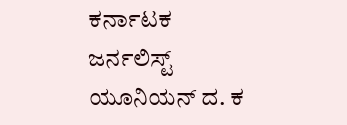ಕರ್ನಾಟಕ ಜರ್ನಲಿಸ್ಟ್ ಯೂನಿಯನ್ ದ. ಕ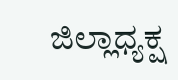ಜಿಲ್ಲಾಧ್ಯಕ್ಷ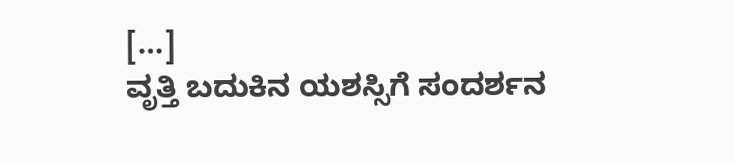[…]
ವೃತ್ತಿ ಬದುಕಿನ ಯಶಸ್ಸಿಗೆ ಸಂದರ್ಶನ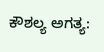ಕೌಶಲ್ಯ ಅಗತ್ಯ: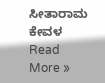ಸೀತಾರಾಮ ಕೇವಳ Read More »